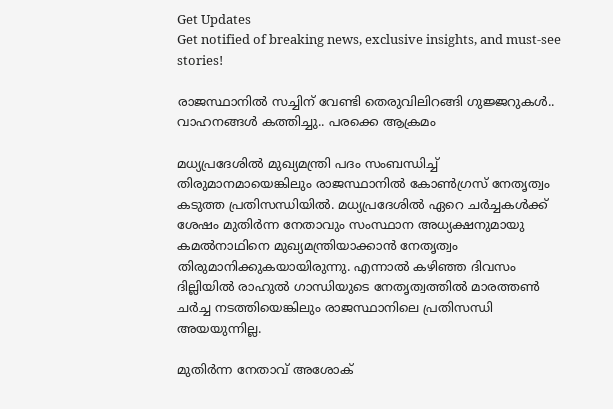Get Updates
Get notified of breaking news, exclusive insights, and must-see stories!

രാജസ്ഥാനില്‍ സച്ചിന് വേണ്ടി തെരുവിലിറങ്ങി ഗുജ്ജറുകള്‍.. വാഹനങ്ങള്‍ കത്തിച്ചു.. പരക്കെ ആക്രമം

മധ്യപ്രദേശില്‍ മുഖ്യമന്ത്രി പദം സംബന്ധിച്ച് തിരുമാനമായെങ്കിലും രാജസ്ഥാനില്‍ കോണ്‍ഗ്രസ് നേതൃത്വം കടുത്ത പ്രതിസന്ധിയില്‍. മധ്യപ്രദേശില്‍ ഏറെ ചര്‍ച്ചകള്‍ക്ക് ശേഷം മുതിര്‍ന്ന നേതാവും സംസ്ഥാന അധ്യക്ഷനുമായു കമല്‍നാഥിനെ മുഖ്യമന്ത്രിയാക്കാന്‍ നേതൃത്വം തിരുമാനിക്കുകയായിരുന്നു. എന്നാല്‍ കഴിഞ്ഞ ദിവസം ദില്ലിയില്‍ രാഹുല്‍ ഗാന്ധിയുടെ നേതൃത്വത്തില്‍ മാരത്തണ്‍ ചര്‍ച്ച നടത്തിയെങ്കിലും രാജസ്ഥാനിലെ പ്രതിസന്ധി അയയുന്നില്ല.

മുതിര്‍ന്ന നേതാവ് അശോക്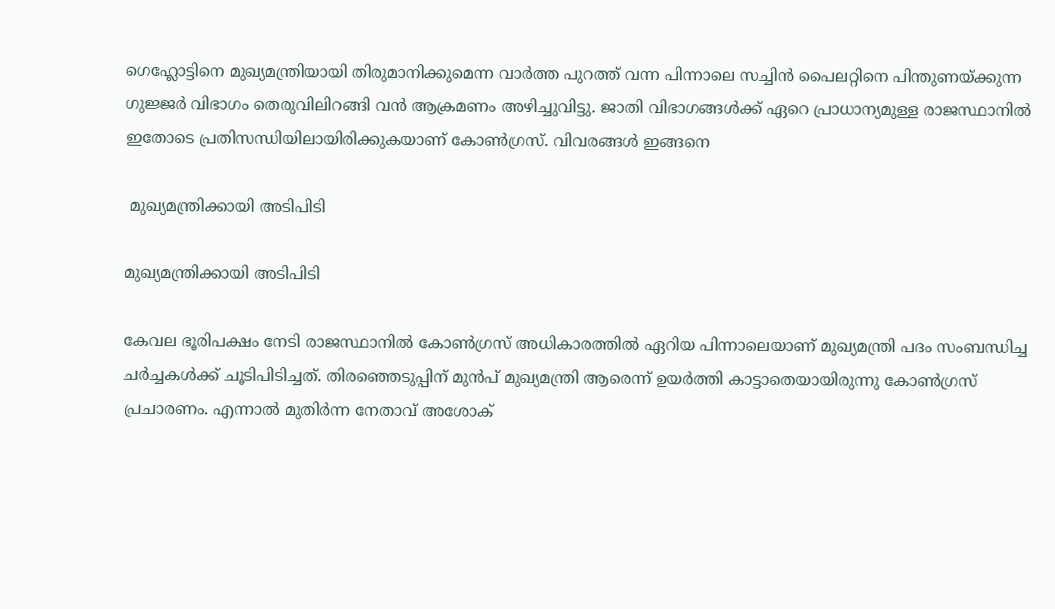ഗെഹ്ലോട്ടിനെ മുഖ്യമന്ത്രിയായി തിരുമാനിക്കുമെന്ന വാര്‍ത്ത പുറത്ത് വന്ന പിന്നാലെ സച്ചിന്‍ പൈലറ്റിനെ പിന്തുണയ്ക്കുന്ന ഗുജ്ജര്‍ വിഭാഗം തെരുവിലിറങ്ങി വന്‍ ആക്രമണം അഴിച്ചുവിട്ടു. ജാതി വിഭാഗങ്ങള്‍ക്ക് ഏറെ പ്രാധാന്യമുള്ള രാജസ്ഥാനില്‍ ഇതോടെ പ്രതിസന്ധിയിലായിരിക്കുകയാണ് കോണ്‍ഗ്രസ്. വിവരങ്ങള്‍ ഇങ്ങനെ

 മുഖ്യമന്ത്രിക്കായി അടിപിടി

മുഖ്യമന്ത്രിക്കായി അടിപിടി

കേവല ഭൂരിപക്ഷം നേടി രാജസ്ഥാനില്‍ കോണ്‍ഗ്രസ് അധികാരത്തില്‍ ഏറിയ പിന്നാലെയാണ് മുഖ്യമന്ത്രി പദം സംബന്ധിച്ച ചര്‍ച്ചകള്‍ക്ക് ചൂടിപിടിച്ചത്. തിരഞ്ഞെടുപ്പിന് മുന്‍പ് മുഖ്യമന്ത്രി ആരെന്ന് ഉയര്‍ത്തി കാട്ടാതെയായിരുന്നു കോണ്‍ഗ്രസ് പ്രചാരണം. എന്നാല്‍ മുതിര്‍ന്ന നേതാവ് അശോക്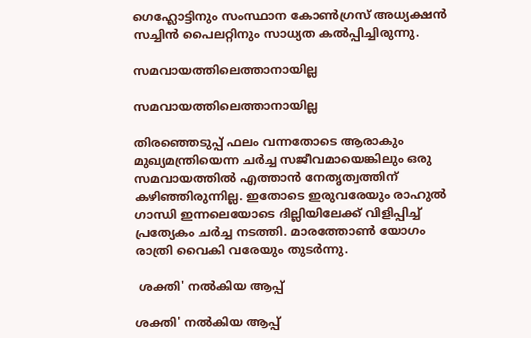ഗെഹ്ലോട്ടിനും സംസ്ഥാന കോണ്‍ഗ്രസ് അധ്യക്ഷന്‍ സച്ചിന്‍ പൈലറ്റിനും സാധ്യത കല്‍പ്പിച്ചിരുന്നു.

സമവായത്തിലെത്താനായില്ല

സമവായത്തിലെത്താനായില്ല

തിരഞ്ഞെടുപ്പ് ഫലം വന്നതോടെ ആരാകും മുഖ്യമന്ത്രിയെന്ന ചര്‍ച്ച സജീവമായെങ്കിലും ഒരു സമവായത്തില്‍ എത്താന്‍ നേതൃത്വത്തിന് കഴിഞ്ഞിരുന്നില്ല. ഇതോടെ ഇരുവരേയും രാഹുല്‍ ഗാന്ധി ഇന്നലെയോടെ ദില്ലിയിലേക്ക് വിളിപ്പിച്ച് പ്രത്യേകം ചര്‍ച്ച നടത്തി. മാരത്തോണ്‍ യോഗം രാത്രി വൈകി വരേയും തുടര്‍ന്നു.

 ശക്തി' നല്‍കിയ ആപ്പ്

ശക്തി' നല്‍കിയ ആപ്പ്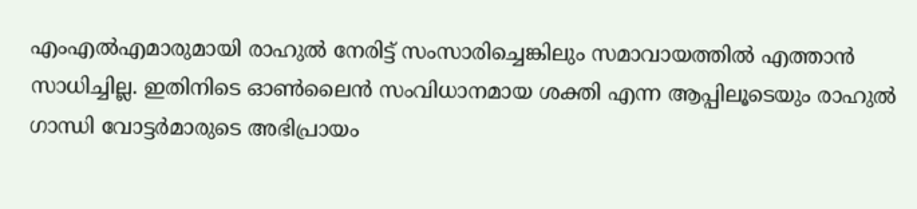എംഎല്‍എമാരുമായി രാഹുല്‍ നേരിട്ട് സംസാരിച്ചെങ്കിലും സമാവായത്തില്‍ എത്താന്‍ സാധിച്ചില്ല. ഇതിനിടെ ഓണ്‍ലൈന്‍ സംവിധാനമായ ശക്തി എന്ന ആപ്പിലൂടെയും രാഹുല്‍ ഗാന്ധി വോട്ടര്‍മാരുടെ അഭിപ്രായം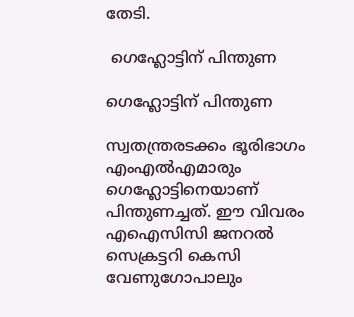തേടി.

 ഗെഹ്ലോട്ടിന് പിന്തുണ

ഗെഹ്ലോട്ടിന് പിന്തുണ

സ്വതന്ത്രരടക്കം ഭൂരിഭാഗം എംഎല്‍എമാരും ഗെഹ്ലോട്ടിനെയാണ് പിന്തുണച്ചത്. ഈ വിവരം എഐസിസി ജനറല്‍ സെക്രട്ടറി കെസി വേണുഗോപാലും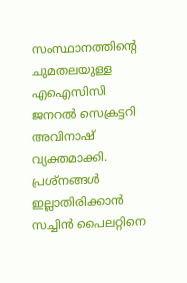സംസ്ഥാനത്തിന്‍റെ ചുമതലയുള്ള എഐസിസി ജനറല്‍ സെക്രട്ടറി അവിനാഷ് വ്യക്തമാക്കി. പ്രശ്നങ്ങള്‍ ഇല്ലാതിരിക്കാന്‍ സച്ചിന്‍ പൈലറ്റിനെ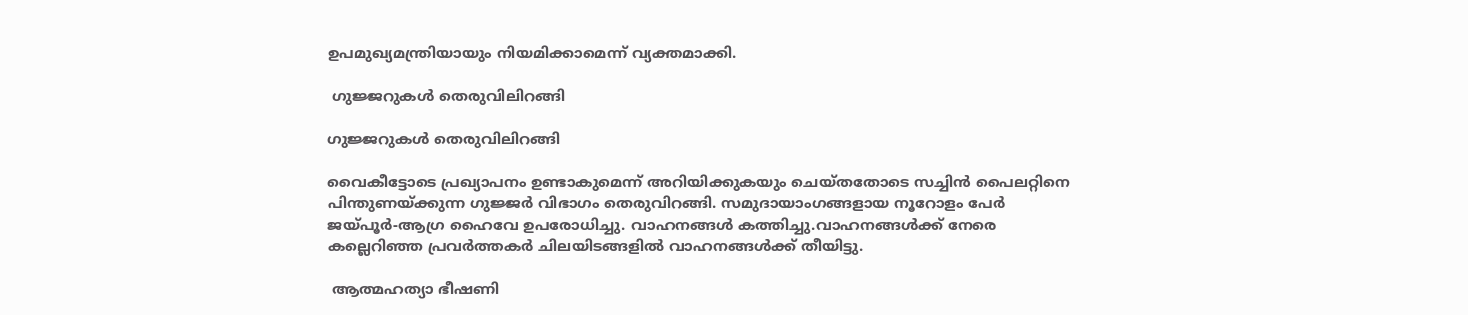ഉപമുഖ്യമന്ത്രിയായും നിയമിക്കാമെന്ന് വ്യക്തമാക്കി.

 ഗുജ്ജറുകള്‍ തെരുവിലിറങ്ങി

ഗുജ്ജറുകള്‍ തെരുവിലിറങ്ങി

വൈകീട്ടോടെ പ്രഖ്യാപനം ഉണ്ടാകുമെന്ന് അറിയിക്കുകയും ചെയ്തതോടെ സച്ചിന്‍ പൈലറ്റിനെ പിന്തുണയ്ക്കുന്ന ഗുജ്ജര്‍ വിഭാഗം തെരുവിറങ്ങി. സമുദായാംഗങ്ങളായ നൂറോളം പേര്‍ ജയ്പൂര്‍-ആഗ്ര ഹൈവേ ഉപരോധിച്ചു. വാഹനങ്ങള്‍ കത്തിച്ചു.വാഹനങ്ങള്‍ക്ക് നേരെ കല്ലെറിഞ്ഞ പ്രവര്‍ത്തകര്‍ ചിലയിടങ്ങളില്‍ വാഹനങ്ങള്‍ക്ക് തീയിട്ടു.

 ആത്മഹത്യാ ഭീഷണി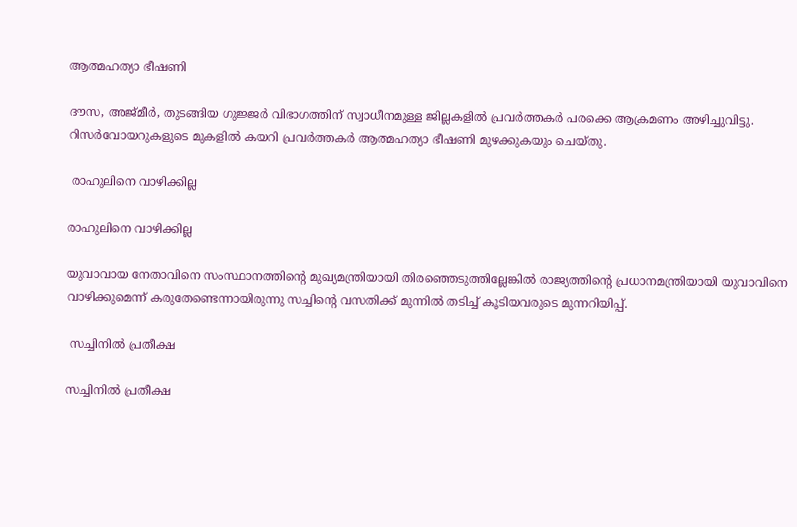ആത്മഹത്യാ ഭീഷണി

ദൗസ, അജ്മീര്‍, തുടങ്ങിയ ഗുജ്ജര്‍ വിഭാഗത്തിന് സ്വാധീനമുള്ള ജില്ലകളില്‍ പ്രവര്‍ത്തകര്‍ പരക്കെ ആക്രമണം അഴിച്ചുവിട്ടു. റിസര്‍വോയറുകളുടെ മുകളില്‍ കയറി പ്രവര്‍ത്തകര്‍ ആത്മഹത്യാ ഭീഷണി മുഴക്കുകയും ചെയ്തു.

 രാഹുലിനെ വാഴിക്കില്ല

രാഹുലിനെ വാഴിക്കില്ല

യുവാവായ നേതാവിനെ സംസ്ഥാനത്തിന്‍റെ മുഖ്യമന്ത്രിയായി തിരഞ്ഞെടുത്തില്ലേങ്കില്‍ രാജ്യത്തിന്‍റെ പ്രധാനമന്ത്രിയായി യുവാവിനെ വാഴിക്കുമെന്ന് കരുതേണ്ടെന്നായിരുന്നു സച്ചിന്‍റെ വസതിക്ക് മുന്നില്‍ തടിച്ച് കൂടിയവരുടെ മുന്നറിയിപ്പ്.

 സച്ചിനില്‍ പ്രതീക്ഷ

സച്ചിനില്‍ പ്രതീക്ഷ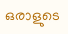ഒരാളുടെ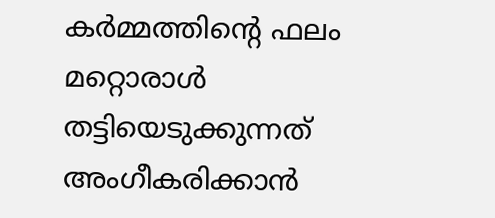കര്‍മ്മത്തിന്‍റെ ഫലം മറ്റൊരാള്‍ തട്ടിയെടുക്കുന്നത് അംഗീകരിക്കാന്‍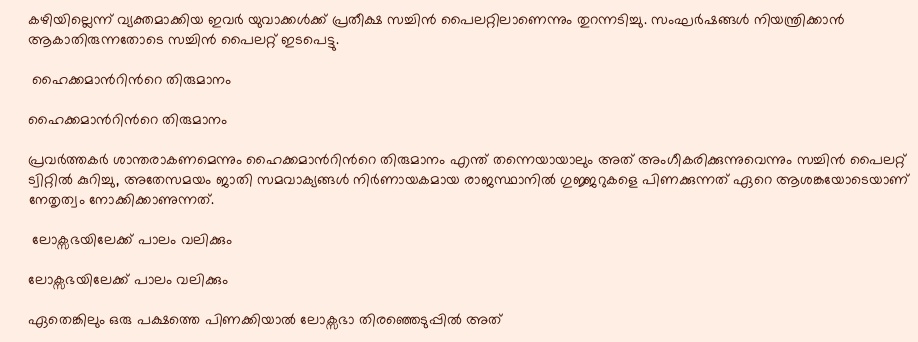കഴിയില്ലെന്ന് വ്യക്തമാക്കിയ ഇവര്‍ യുവാക്കള്‍ക്ക് പ്രതീക്ഷ സച്ചിന്‍ പൈലറ്റിലാണെന്നും തുറന്നടിച്ചു. സംഘര്‍ഷങ്ങള്‍ നിയന്ത്രിക്കാന്‍ ആകാതിരുന്നതോടെ സച്ചിന്‍ പൈലറ്റ് ഇടപെട്ടു.

 ഹൈക്കമാന്‍റിന്‍റെ തിരുമാനം

ഹൈക്കമാന്‍റിന്‍റെ തിരുമാനം

പ്രവര്‍ത്തകര്‍ ശാന്തരാകണമെന്നും ഹൈക്കമാന്‍റിന്‍റെ തിരുമാനം എന്ത് തന്നെയായാലും അത് അംഗീകരിക്കുന്നുവെന്നും സച്ചിന്‍ പൈലറ്റ് ട്വിറ്റില്‍ കുറിച്ചു, അതേസമയം ജാതി സമവാക്യങ്ങള്‍ നിര്‍ണായകമായ രാജസ്ഥാനില്‍ ഗുജ്ജറുകളെ പിണക്കുന്നത് ഏറെ ആശങ്കയോടെയാണ് നേതൃത്വം നോക്കിക്കാണുന്നത്.

 ലോക്സഭയിലേക്ക് പാലം വലിക്കും

ലോക്സഭയിലേക്ക് പാലം വലിക്കും

ഏതെങ്കിലും ഒരു പക്ഷത്തെ പിണക്കിയാല്‍ ലോക്സഭാ തിരഞ്ഞെടുപ്പില്‍ അത്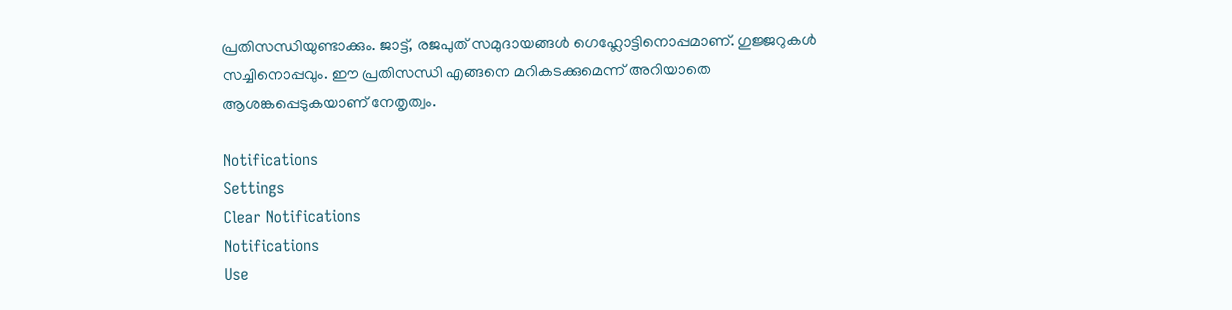പ്രതിസന്ധിയുണ്ടാക്കും. ജാട്ട്, രജപുത് സമുദായങ്ങള്‍ ഗെഹ്ലോട്ടിനൊപ്പമാണ്. ഗുജ്ജറുകള്‍ സച്ചിനൊപ്പവും. ഈ പ്രതിസന്ധി എങ്ങനെ മറികടക്കുമെന്ന് അറിയാതെ ആശങ്കപ്പെടുകയാണ് നേതൃത്വം.

Notifications
Settings
Clear Notifications
Notifications
Use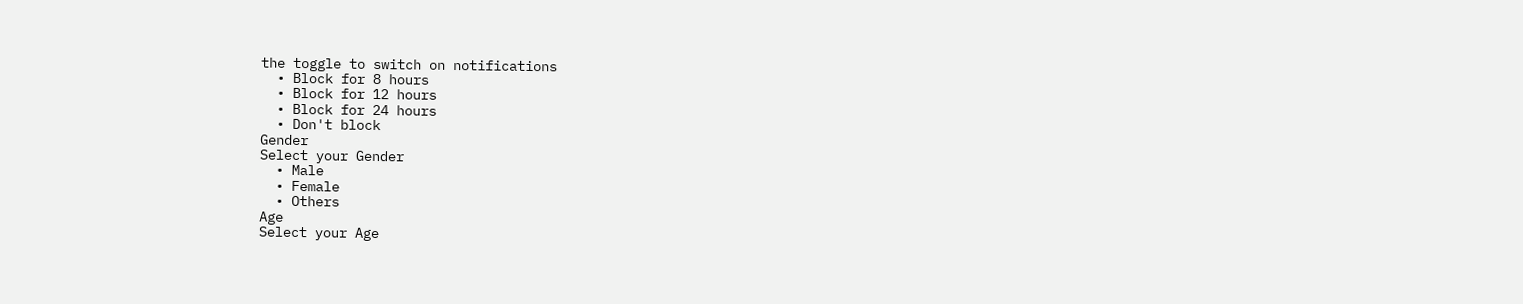the toggle to switch on notifications
  • Block for 8 hours
  • Block for 12 hours
  • Block for 24 hours
  • Don't block
Gender
Select your Gender
  • Male
  • Female
  • Others
Age
Select your Age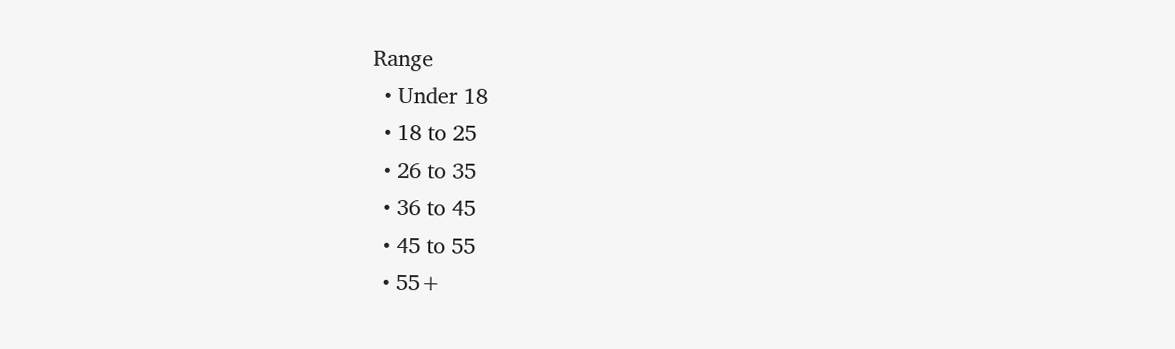Range
  • Under 18
  • 18 to 25
  • 26 to 35
  • 36 to 45
  • 45 to 55
  • 55+